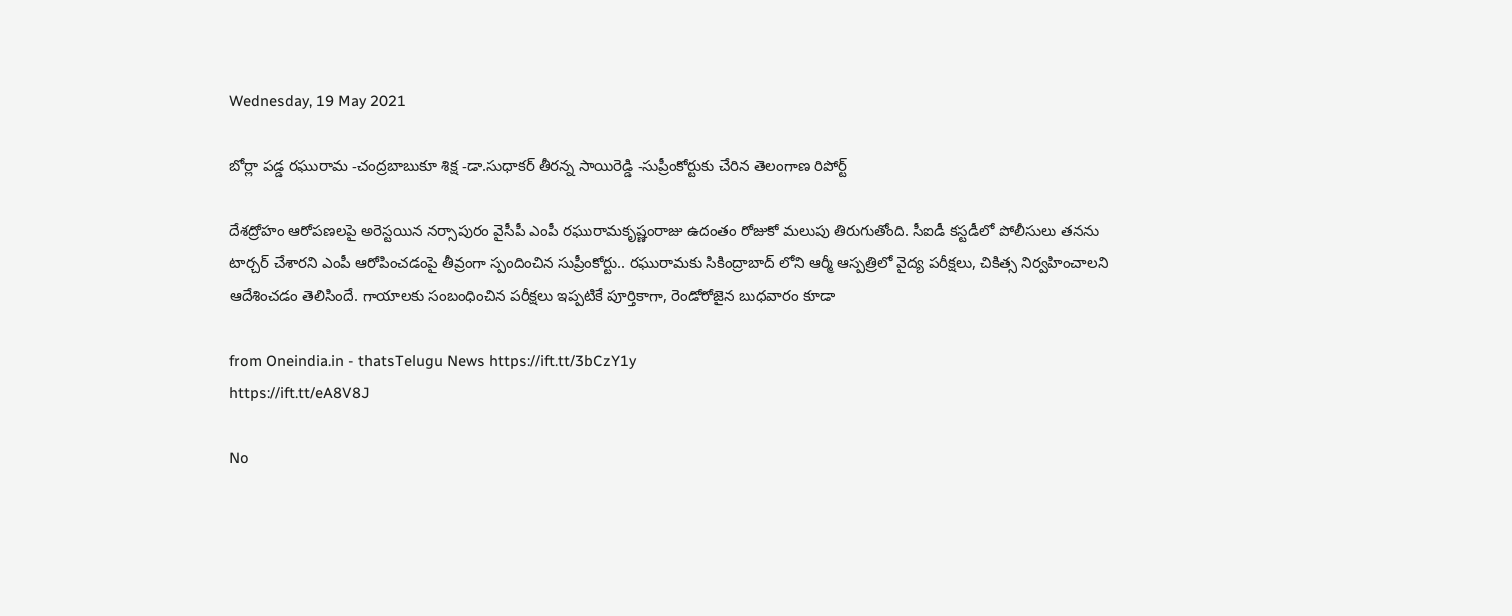Wednesday, 19 May 2021

బోర్లా పడ్డ రఘురామ -చంద్రబాబుకూ శిక్ష -డా.సుధాకర్ తీరన్న సాయిరెడ్డి -సుప్రీంకోర్టుకు చేరిన తెలంగాణ రిపోర్ట్

దేశద్రోహం ఆరోపణలపై అరెస్టయిన నర్సాపురం వైసీపీ ఎంపీ రఘురామకృష్ణంరాజు ఉదంతం రోజుకో మలుపు తిరుగుతోంది. సీఐడీ కస్టడీలో పోలీసులు తనను టార్చర్ చేశారని ఎంపీ ఆరోపించడంపై తీవ్రంగా స్పందించిన సుప్రీంకోర్టు.. రఘురామకు సికింద్రాబాద్ లోని ఆర్మీ ఆస్పత్రిలో వైద్య పరీక్షలు, చికిత్స నిర్వహించాలని ఆదేశించడం తెలిసిందే. గాయాలకు సంబంధించిన పరీక్షలు ఇప్పటికే పూర్తికాగా, రెండోరోజైన బుధవారం కూడా

from Oneindia.in - thatsTelugu News https://ift.tt/3bCzY1y
https://ift.tt/eA8V8J

No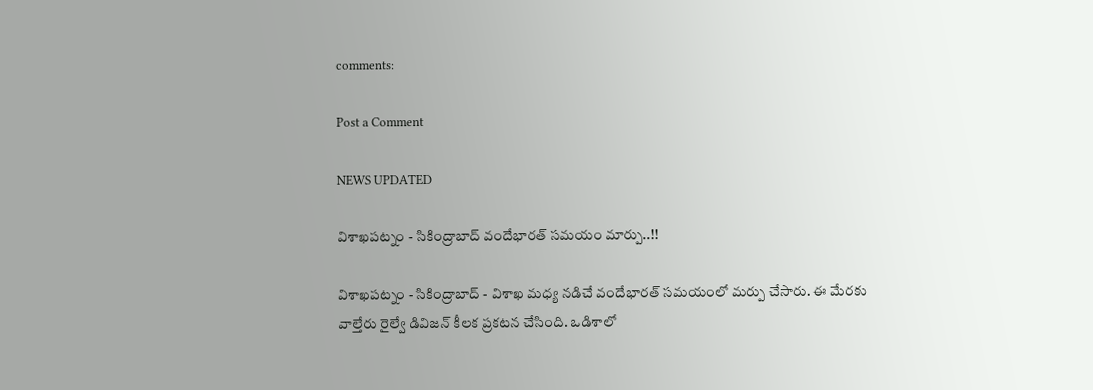comments:

Post a Comment

NEWS UPDATED

విశాఖపట్నం - సికింద్రాబాద్ వందేభారత్ సమయం మార్పు..!!

విశాఖపట్నం - సికింద్రాబాద్ - విశాఖ మధ్య నడిచే వందేభారత్ సమయంలో మర్పు చేసారు. ఈ మేరకు వాల్తేరు రైల్వే డివిజన్ కీలక ప్రకటన చేసింది. ఒడిశాలో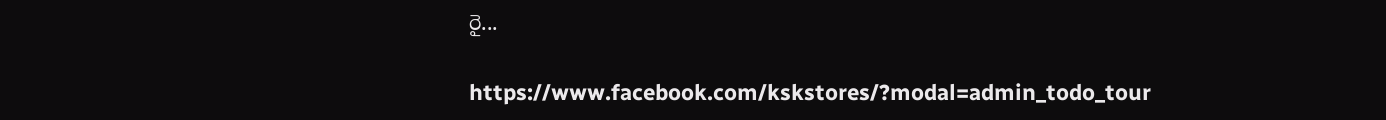రై...

https://www.facebook.com/kskstores/?modal=admin_todo_tour